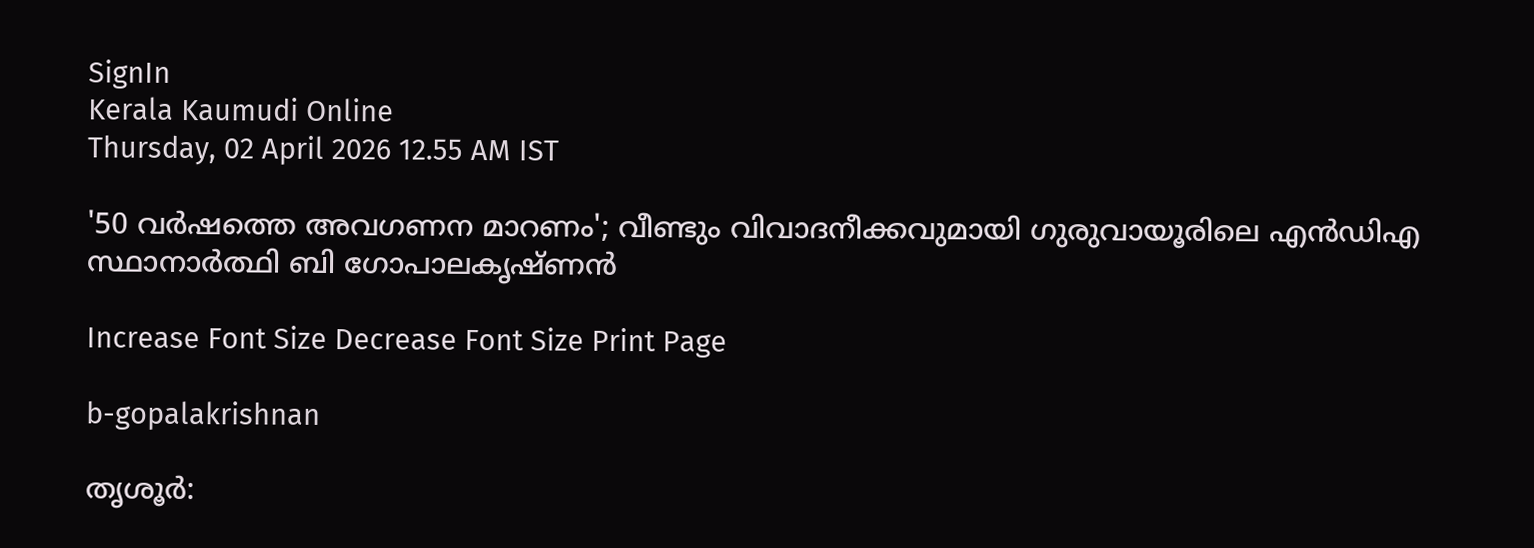SignIn
Kerala Kaumudi Online
Thursday, 02 April 2026 12.55 AM IST

'50 വർഷത്തെ അവഗണന മാറണം'; വീണ്ടും വിവാദനീക്കവുമായി ഗുരുവായൂരിലെ എൻഡിഎ സ്ഥാനാർത്ഥി ബി ഗോപാലകൃഷ്‌ണൻ

Increase Font Size Decrease Font Size Print Page

b-gopalakrishnan

തൃശൂർ: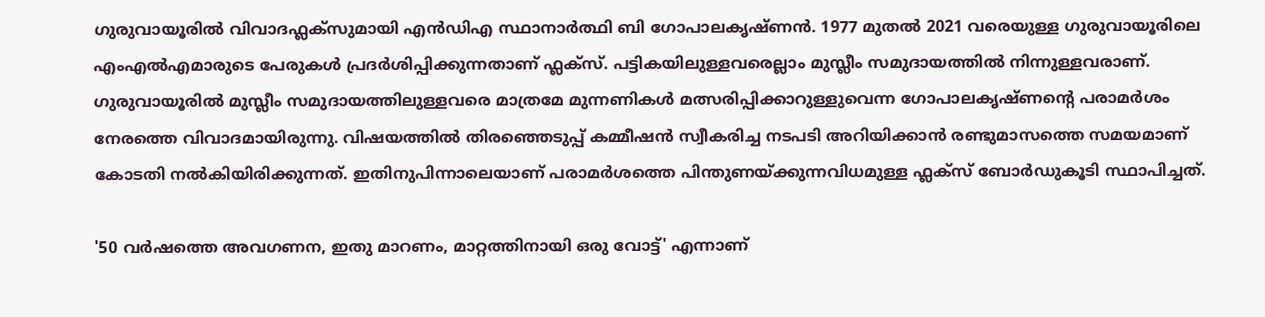ഗുരുവായൂരിൽ വിവാദഫ്ലക്സുമായി എൻഡിഎ സ്ഥാനാർത്ഥി ബി ഗോപാലകൃഷ്‌ണൻ. 1977 മുതൽ 2021 വരെയുള്ള ഗുരുവായൂരിലെ എംഎൽഎമാരുടെ പേരുകൾ പ്രദർശിപ്പിക്കുന്നതാണ് ഫ്ലക്‌സ്. പട്ടികയിലുള്ളവരെല്ലാം മുസ്ലീം സമുദായത്തിൽ നിന്നുള്ളവരാണ്. ഗുരുവായൂരിൽ മുസ്ലീം സമുദായത്തിലുള്ളവരെ മാത്രമേ മുന്നണികൾ മത്സരിപ്പിക്കാറുള്ളുവെന്ന ഗോപാലകൃഷ്‌ണന്റെ പരാമർശം നേരത്തെ വിവാദമായിരുന്നു. വിഷയത്തിൽ തിരഞ്ഞെടുപ്പ് കമ്മീഷൻ സ്വീകരിച്ച നടപടി അറിയിക്കാൻ രണ്ടുമാസത്തെ സമയമാണ് കോടതി നൽകിയിരിക്കുന്നത്. ഇതിനുപിന്നാലെയാണ് പരാമർശത്തെ പിന്തുണയ്‌ക്കുന്നവിധമുള്ള ഫ്ലക്‌സ് ബോർഡുകൂടി സ്ഥാപിച്ചത്.

'50 വർഷത്തെ അവഗണന, ഇതു മാറണം, മാറ്റത്തിനായി ഒരു വോട്ട്' എന്നാണ്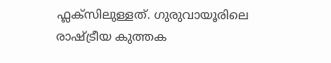ഫ്ലക്‌സിലുള്ളത്. ഗുരുവായൂരിലെ രാഷ്‌ട്രീയ കുത്തക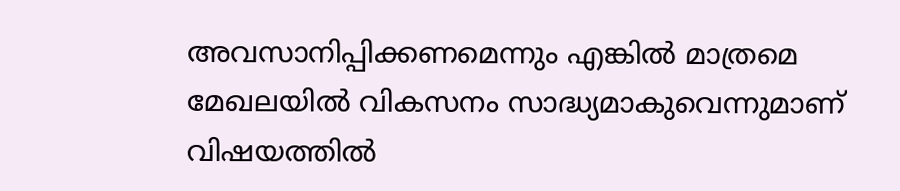അവസാനിപ്പിക്കണമെന്നും എങ്കിൽ മാത്രമെ മേഖലയിൽ വികസനം സാദ്ധ്യമാകുവെന്നുമാണ് വിഷയത്തിൽ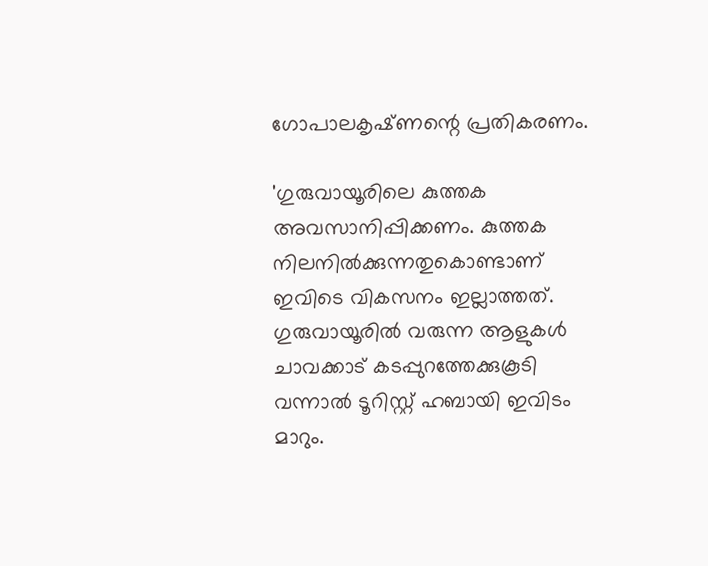ഗോപാലകൃഷ്‌ണന്റെ പ്രതികരണം.

'ഗുരുവായൂരിലെ കുത്തക അവസാനിപ്പിക്കണം. കുത്തക നിലനിൽക്കുന്നതുകൊണ്ടാണ് ഇവിടെ വികസനം ഇല്ലാത്തത്. ഗുരുവായൂരിൽ വരുന്ന ആളുകൾ ചാവക്കാട് കടപ്പുറത്തേക്കുകൂടി വന്നാൽ ടൂറിസ്റ്റ് ഹബായി ഇവിടം മാറും.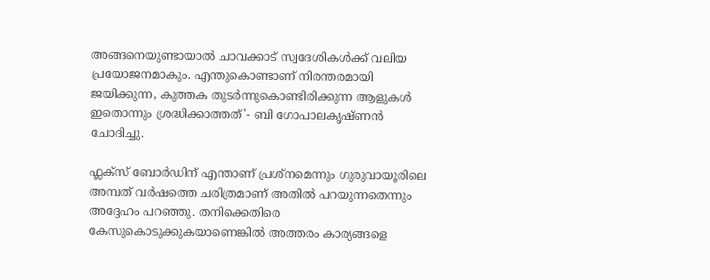അങ്ങനെയുണ്ടായാൽ ചാവക്കാട് സ്വദേശികൾക്ക് വലിയ പ്രയോജനമാകും. എന്തുകൊണ്ടാണ് നിരന്തരമായി ജയിക്കുന്ന, കുത്തക തുടർന്നുകൊണ്ടിരിക്കുന്ന ആളുകൾ ഇതൊന്നും ശ്രദ്ധിക്കാത്തത്'- ബി ഗോപാലകൃഷ്‌ണൻ ചോദിച്ചു.

ഫ്ലക്‌സ് ബോർഡിന് എന്താണ് പ്രശ്‌നമെന്നും ഗുരുവായൂരിലെ അമ്പത് വർഷത്തെ ചരിത്രമാണ് അതിൽ പറയുന്നതെന്നും അദ്ദേഹം പറഞ്ഞു. തനിക്കെതിരെ കേസുകൊടുക്കുകയാണെങ്കിൽ അത്തരം കാര്യങ്ങളെ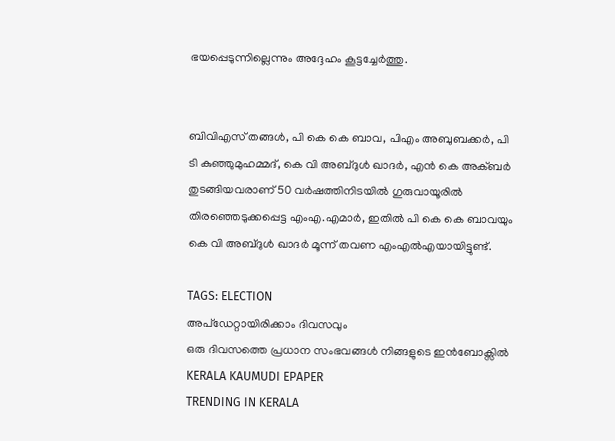ഭയപ്പെടുന്നില്ലെന്നും അദ്ദേഹം കൂട്ടച്ചേർത്തു.


ബിവിഎസ് തങ്ങൾ, പി കെ കെ ബാവ, പിഎം അബുബക്കർ, പി ടി കുഞ്ഞുമുഹമ്മദ്, കെ വി അബ്‌ദുൾ ഖാദർ, എൻ കെ അക്‌ബർ തുടങ്ങിയവരാണ് 50 വർഷത്തിനിടയിൽ ഗുരുവായൂരിൽ തിരഞ്ഞെടുക്കപ്പെട്ട എംഎ.എമാർ, ഇതിൽ പി കെ കെ ബാവയും കെ വി അബ്‌ദുൾ ഖാദർ മൂന്ന് തവണ എംഎൽഎയായിട്ടുണ്ട്.

TAGS: ELECTION
അപ്ഡേറ്റായിരിക്കാം ദിവസവും
ഒരു ദിവസത്തെ പ്രധാന സംഭവങ്ങൾ നിങ്ങളുടെ ഇൻബോക്സിൽ
KERALA KAUMUDI EPAPER
TRENDING IN KERALA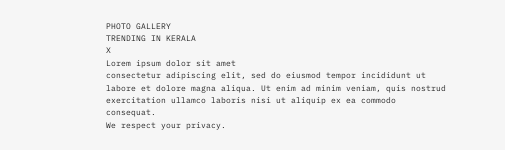PHOTO GALLERY
TRENDING IN KERALA
X
Lorem ipsum dolor sit amet
consectetur adipiscing elit, sed do eiusmod tempor incididunt ut labore et dolore magna aliqua. Ut enim ad minim veniam, quis nostrud exercitation ullamco laboris nisi ut aliquip ex ea commodo consequat.
We respect your privacy.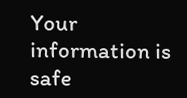Your information is safe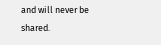and will never be shared.